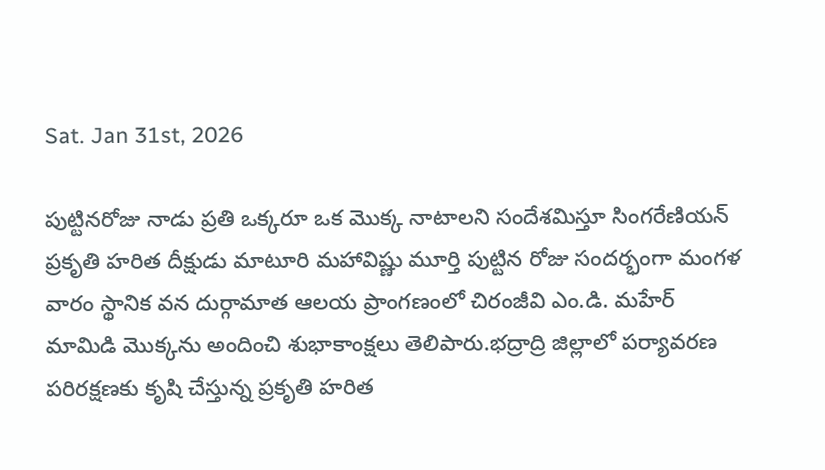Sat. Jan 31st, 2026

పుట్టినరోజు నాడు ప్రతి ఒక్కరూ ఒక మొక్క నాటాలని సందేశమిస్తూ సింగరేణియన్ ప్రకృతి హరిత దీక్షుడు మాటూరి మహావిష్ణు మూర్తి పుట్టిన రోజు సందర్భంగా మంగళ వారం స్థానిక వన దుర్గామాత ఆలయ ప్రాంగణంలో చిరంజీవి ఎం.డి. మహేర్ మామిడి మొక్కను అందించి శుభాకాంక్షలు తెలిపారు.భద్రాద్రి జిల్లాలో పర్యావరణ పరిరక్షణకు కృషి చేస్తున్న ప్రకృతి హరిత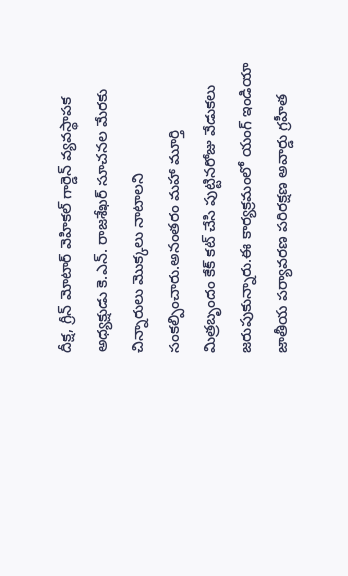దీక్ష, గ్రీన్ మోటార్ వెహికల్ గార్డెన్ వ్యవస్థాపక అధ్యక్షుడు కె.ఎన్. రాజశేఖర్ సూచనల మేరకు చిన్నారులు మొక్కలు నాటాలని సంకల్పించారు.అనంతరం మహా మూర్తి మిత్రబృందం కేక్ కట్ చేసి పుట్టినరోజు వేడుకలు జరుపుకున్నారు.ఈ కార్యక్రమంలో యంగ్ ఇండియా జాతీయ పర్యావరణ పరిరక్షణ అవార్డు గ్రహీత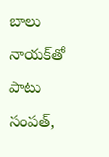బాలు నాయక్‌తో పాటు సంపత్,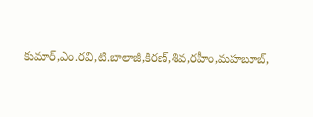కుమార్,ఎం.రవి,టి.బాలాజీ,కిరణ్,శివ,రహీం,మహబూబ్,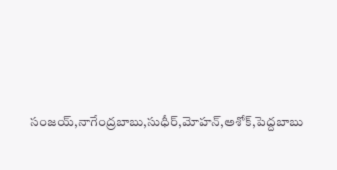సంజయ్,నాగేంద్రబాబు,సుధీర్,మోహన్,అశోక్,పెద్దబాబు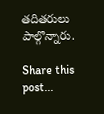తదితరులు పాల్గొన్నారు.

Share this post...